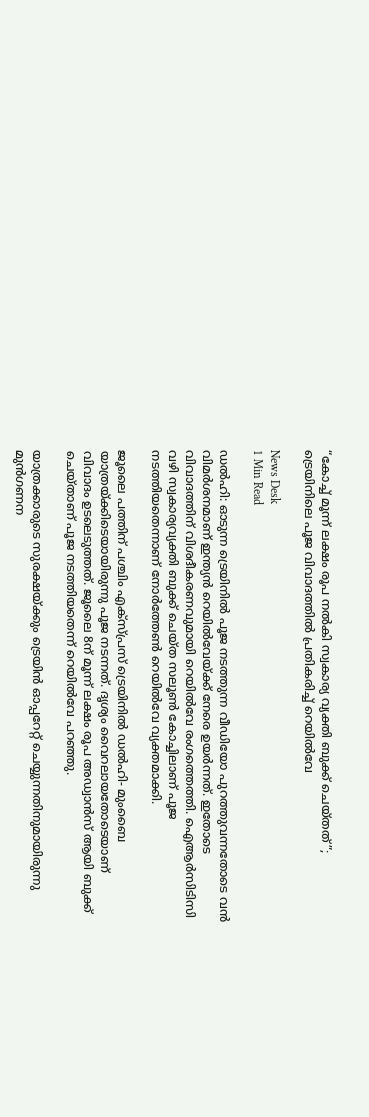“കോച്ച് മൂന്ന് ലക്ഷം രൂപ നൽകി സ്വകാര്യ വ്യക്തി ബുക്ക് ചെയ്തത്”; ട്രെയിനിലെ പൂജ വിവാദത്തിൽ പ്രതികരിച്ച് റെയിൽവേ

News Desk
1 Min Read

ഡൽഹി: ഓടുന്ന ട്രെയിനില്‍ പൂജ നടത്തുന്ന വീഡിയോ പുറത്തുവന്നതോടെ വൻ വിമർശനമാണ് ഇന്ത്യൻ റെയിൽവേയ്ക്ക് നേരെ ഉയർന്നത്. ഇതോടെ വിവാദത്തിന് വിശദീകരണവുമായി റെയിൽവേ രംഗത്തെത്തി. ഐആര്‍സിടിസി വഴി സ്വകാര്യവ്യക്തി ബുക്ക് ചെയ്ത സലൂണ്‍ കോച്ചിലാണ് പൂജ നടത്തിയതെന്നാണ് നോര്‍ത്തേണ്‍ റെയില്‍വേ വ്യക്തമാക്കി.

ജൂലൈ പത്തിന് പശ്ചിം എക്‌സ്പ്രസ് ട്രെയിനില്‍ ഡല്‍ഹി- മുംബൈ യാത്രയ്ക്കിടെയായിരുന്നു പൂജ നടന്നത്. ദൃശ്യം വൈറലായതോടെയാണ് വിവാദം ഉടലെടുത്തത്. ജൂലൈ 8ന് മൂന്ന് ലക്ഷം രൂപ അഡ്വാന്‍സ് ആയി ബുക്ക് ചെയ്താണ് പൂജ നടത്തിയതെന്ന് റെയില്‍വേ പറഞ്ഞു.

യാത്രക്കാരുടെ സുരക്ഷയ്ക്കും ട്രെയിന്‍ ഓപ്പറേറ്റ് ചെയ്യുന്നതിനുമായിരുന്നു മുന്‍ഗണന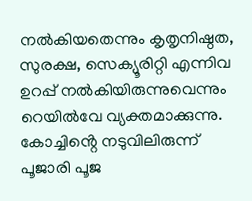നല്‍കിയതെന്നും കൃതൃനിഷ്ഠത, സുരക്ഷ, സെക്യൂരിറ്റി എന്നിവ ഉറപ്പ് നല്‍കിയിരുന്നുവെന്നും റെയില്‍വേ വ്യക്തമാക്കുന്നു. കോച്ചിൻ്റെ നടുവിലിരുന്ന് പൂജാരി പൂജ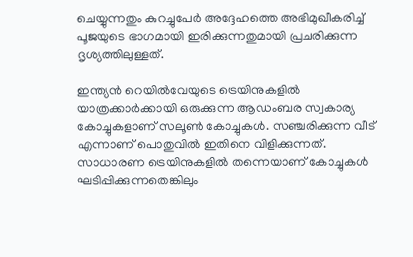ചെയ്യുന്നതും കുറച്ചുപേര്‍ അദ്ദേഹത്തെ അഭിമുഖീകരിച്ച് പൂജയുടെ ഭാഗമായി ഇരിക്കുന്നതുമായി പ്രചരിക്കുന്ന ദൃശ്യത്തിലുള്ളത്.

ഇന്ത്യന്‍ റെയില്‍വേയുടെ ട്രെയിനുകളില്‍ യാത്രക്കാര്‍ക്കായി ഒരുക്കുന്ന ആഡംബര സ്വകാര്യ കോച്ചുകളാണ് സലൂണ്‍ കോച്ചുകള്‍. സഞ്ചരിക്കുന്ന വീട് എന്നാണ് പൊതുവില്‍ ഇതിനെ വിളിക്കുന്നത്. സാധാരണ ട്രെയിനുകളില്‍ തന്നെയാണ് കോച്ചുകള്‍ ഘടിപ്പിക്കുന്നതെങ്കിലും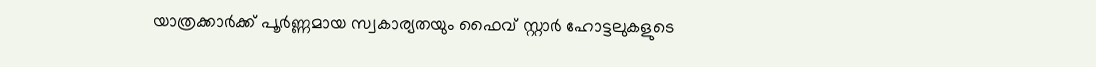യാത്രക്കാര്‍ക്ക് പൂര്‍ണ്ണമായ സ്വകാര്യതയും ഫൈവ് സ്റ്റാര്‍ ഹോട്ടലുകളുടെ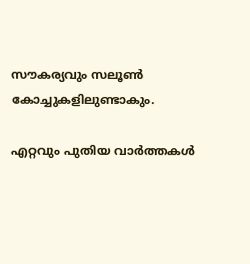സൗകര്യവും സലൂണ്‍ കോച്ചുകളിലുണ്ടാകും.

എറ്റവും പുതിയ വാർത്തകൾ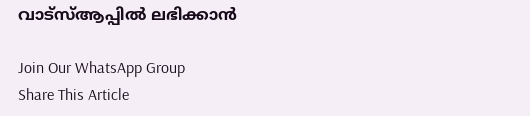വാട്സ്ആപ്പിൽ ലഭിക്കാൻ

Join Our WhatsApp Group
Share This Article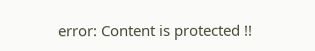error: Content is protected !!